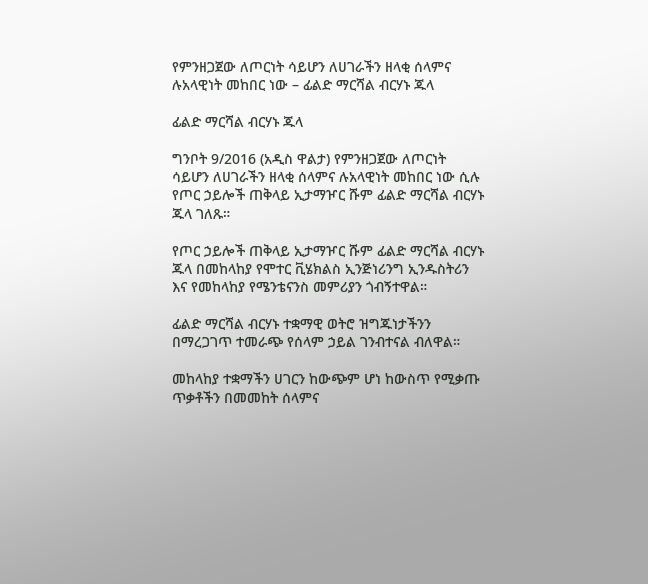የምንዘጋጀው ለጦርነት ሳይሆን ለሀገራችን ዘላቂ ሰላምና ሉአላዊነት መከበር ነው – ፊልድ ማርሻል ብርሃኑ ጁላ

ፊልድ ማርሻል ብርሃኑ ጁላ

ግንቦት 9/2016 (አዲስ ዋልታ) የምንዘጋጀው ለጦርነት ሳይሆን ለሀገራችን ዘላቂ ሰላምና ሉአላዊነት መከበር ነው ሲሉ የጦር ኃይሎች ጠቅላይ ኢታማዦር ሹም ፊልድ ማርሻል ብርሃኑ ጁላ ገለጹ።

የጦር ኃይሎች ጠቅላይ ኢታማዦር ሹም ፊልድ ማርሻል ብርሃኑ ጁላ በመከላከያ የሞተር ቪሄክልስ ኢንጅነሪንግ ኢንዱስትሪን እና የመከላከያ የሜንቴናንስ መምሪያን ጎብኝተዋል።

ፊልድ ማርሻል ብርሃኑ ተቋማዊ ወትሮ ዝግጁነታችንን በማረጋገጥ ተመራጭ የሰላም ኃይል ገንብተናል ብለዋል።

መከላከያ ተቋማችን ሀገርን ከውጭም ሆነ ከውስጥ የሚቃጡ ጥቃቶችን በመመከት ሰላምና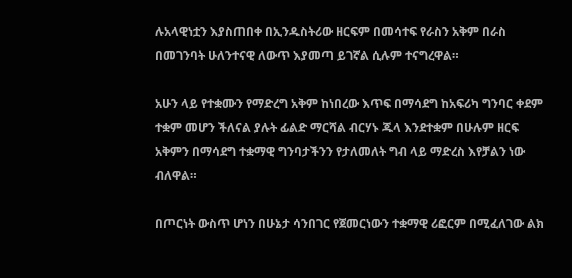ሉአላዊነቷን እያስጠበቀ በኢንዱስትሪው ዘርፍም በመሳተፍ የራስን አቅም በራስ በመገንባት ሁለንተናዊ ለውጥ እያመጣ ይገኛል ሲሉም ተናግረዋል።

አሁን ላይ የተቋሙን የማድረግ አቅም ከነበረው እጥፍ በማሳደግ ከአፍሪካ ግንባር ቀደም ተቋም መሆን ችለናል ያሉት ፊልድ ማርሻል ብርሃኑ ጁላ እንደተቋም በሁሉም ዘርፍ አቅምን በማሳደግ ተቋማዊ ግንባታችንን የታለመለት ግብ ላይ ማድረስ እየቻልን ነው ብለዋል።

በጦርነት ውስጥ ሆነን በሁኔታ ሳንበገር የጀመርነውን ተቋማዊ ሪፎርም በሚፈለገው ልክ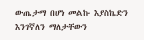ውጤታማ በሆነ መልኩ እያስኬድን እንገኛለን ማለታቸውን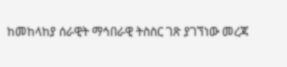ከመከላከያ ሰራዊት ማኅበራዊ ትስስር ገጽ ያገኘነው መረጃ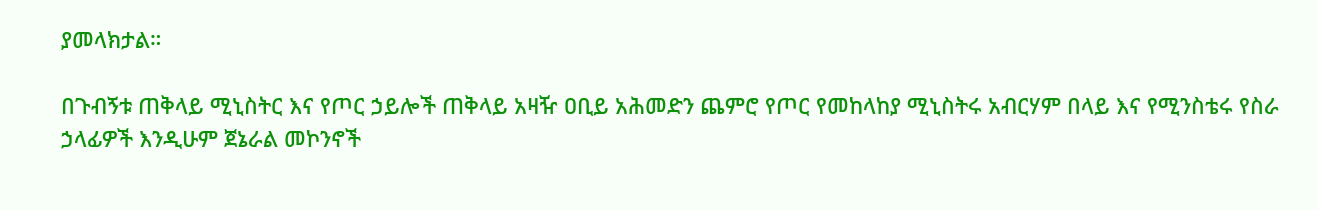ያመላክታል።

በጉብኝቱ ጠቅላይ ሚኒስትር እና የጦር ኃይሎች ጠቅላይ አዛዥ ዐቢይ አሕመድን ጨምሮ የጦር የመከላከያ ሚኒስትሩ አብርሃም በላይ እና የሚንስቴሩ የስራ ኃላፊዎች እንዲሁም ጀኔራል መኮንኖች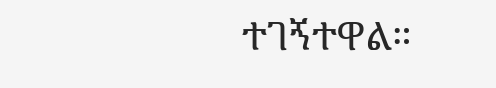ተገኝተዋል።